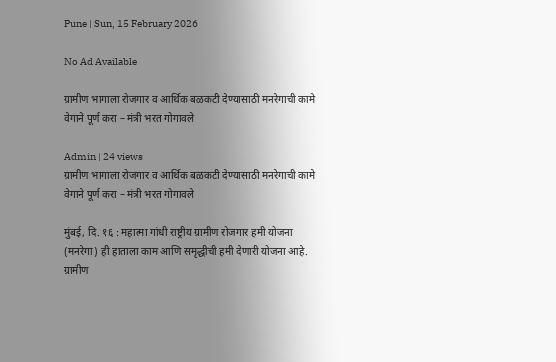Pune | Sun, 15 February 2026

No Ad Available

ग्रामीण भागाला रोजगार व आर्थिक बळकटी देण्यासाठी मनरेगाची कामे वेगाने पूर्ण करा – मंत्री भरत गोगावले

Admin | 24 views
ग्रामीण भागाला रोजगार व आर्थिक बळकटी देण्यासाठी मनरेगाची कामे वेगाने पूर्ण करा – मंत्री भरत गोगावले

मुंबई, दि. १६ : महात्मा गांधी राष्ट्रीय ग्रामीण रोजगार हमी योजना (मनरेगा) ही हाताला काम आणि समृद्धीची हमी देणारी योजना आहे. ग्रामीण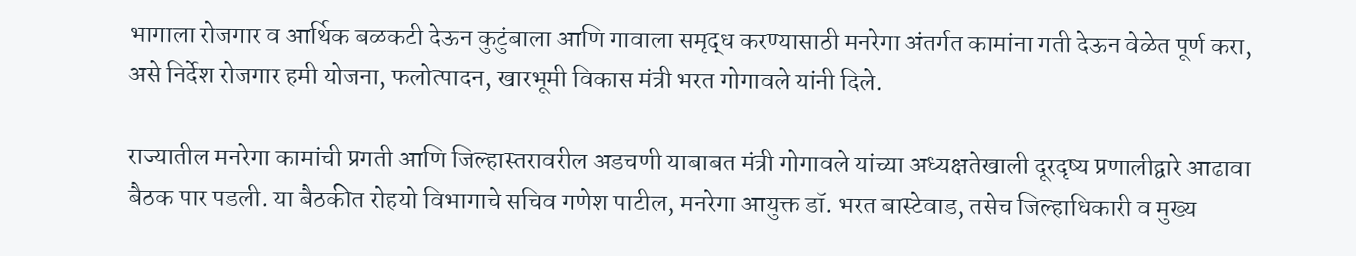भागाला रोजगार व आर्थिक बळकटी देऊन कुटुंबाला आणि गावाला समृद्ध करण्यासाठी मनरेगा अंतर्गत कामांना गती देऊन वेळेत पूर्ण करा, असे निर्देश रोजगार हमी योजना, फलोत्पादन, खारभूमी विकास मंत्री भरत गोगावले यांनी दिले.

राज्यातील मनरेगा कामांची प्रगती आणि जिल्हास्तरावरील अडचणी याबाबत मंत्री गोगावले यांच्या अध्यक्षतेखाली दूरदृष्य प्रणालीद्वारे आढावा बैठक पार पडली. या बैठकीत रोहयो विभागाचे सचिव गणेश पाटील, मनरेगा आयुक्त डॉ. भरत बास्टेवाड, तसेच जिल्हाधिकारी व मुख्य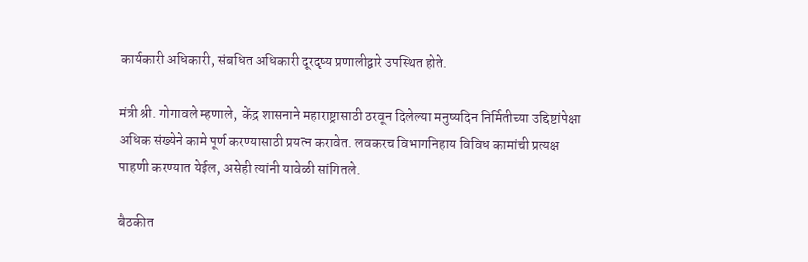कार्यकारी अधिकारी, संबधित अधिकारी दूरदृष्य प्रणालीद्वारे उपस्थित होते.

मंत्री श्री. गोगावले म्हणाले,  केंद्र शासनाने महाराष्ट्रासाठी ठरवून दिलेल्या मनुष्यदिन निर्मितीच्या उद्दिष्टांपेक्षा अधिक संख्येने कामे पूर्ण करण्यासाठी प्रयत्न करावेत. लवकरच विभागनिहाय विविध कामांची प्रत्यक्ष पाहणी करण्यात येईल, असेही त्यांनी यावेळी सांगितले.

बैठकीत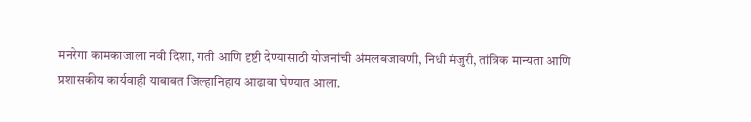मनरेगा कामकाजाला नवी दिशा, गती आणि दृष्टी देण्यासाठी योजनांची अंमलबजावणी, निधी मंजुरी, तांत्रिक मान्यता आणि प्रशासकीय कार्यवाही याबाबत जिल्हानिहाय आढावा घेण्यात आला.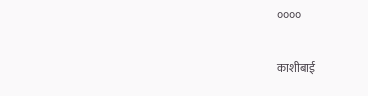००००

काशीबाई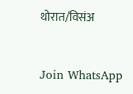थोरात/विसंअ


Join WhatsApp